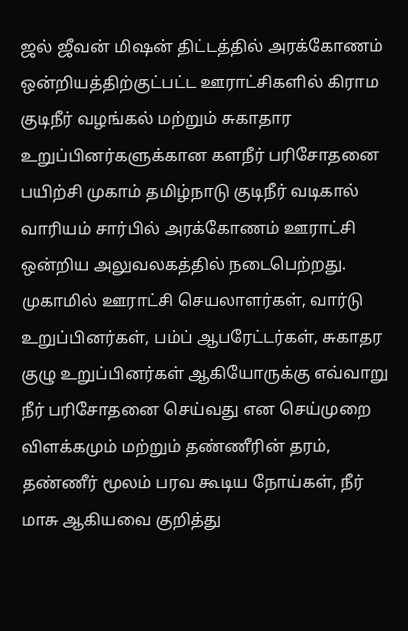ஜல் ஜீவன் மிஷன் திட்டத்தில் அரக்கோணம் ஒன்றியத்திற்குட்பட்ட ஊராட்சிகளில் கிராம குடிநீர் வழங்கல் மற்றும் சுகாதார உறுப்பினர்களுக்கான களநீர் பரிசோதனை பயிற்சி முகாம் தமிழ்நாடு குடிநீர் வடிகால் வாரியம் சார்பில் அரக்கோணம் ஊராட்சி ஒன்றிய அலுவலகத்தில் நடைபெற்றது. முகாமில் ஊராட்சி செயலாளர்கள், வார்டு உறுப்பினர்கள், பம்ப் ஆபரேட்டர்கள், சுகாதர குழு உறுப்பினர்கள் ஆகியோருக்கு எவ்வாறு நீர் பரிசோதனை செய்வது என செய்முறை விளக்கமும் மற்றும் தண்ணீரின் தரம், தண்ணீர் மூலம் பரவ கூடிய நோய்கள், நீர் மாசு ஆகியவை குறித்து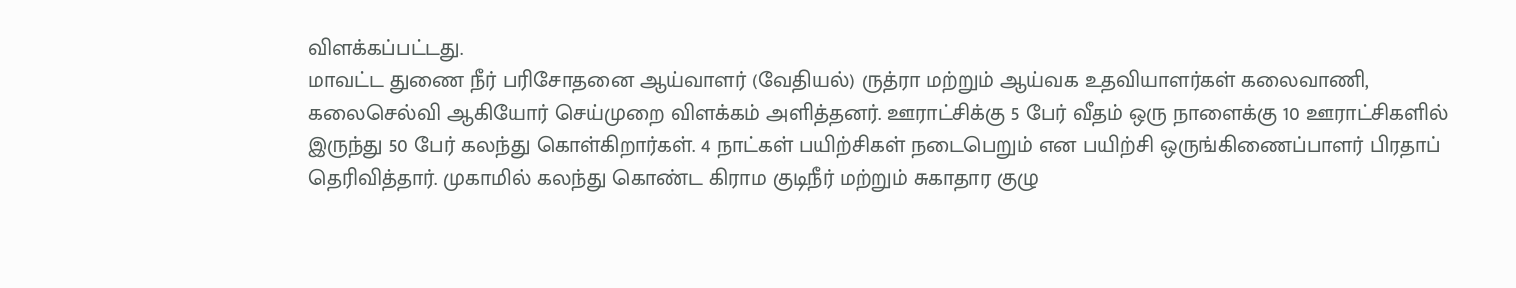விளக்கப்பட்டது.
மாவட்ட துணை நீர் பரிசோதனை ஆய்வாளர் (வேதியல்) ருத்ரா மற்றும் ஆய்வக உதவியாளர்கள் கலைவாணி, கலைசெல்வி ஆகியோர் செய்முறை விளக்கம் அளித்தனர். ஊராட்சிக்கு 5 பேர் வீதம் ஒரு நாளைக்கு 10 ஊராட்சிகளில் இருந்து 50 பேர் கலந்து கொள்கிறார்கள். 4 நாட்கள் பயிற்சிகள் நடைபெறும் என பயிற்சி ஒருங்கிணைப்பாளர் பிரதாப் தெரிவித்தார். முகாமில் கலந்து கொண்ட கிராம குடிநீர் மற்றும் சுகாதார குழு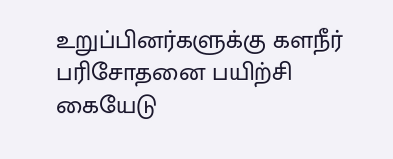உறுப்பினர்களுக்கு களநீர் பரிசோதனை பயிற்சி கையேடு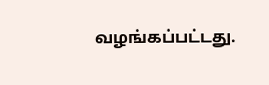வழங்கப்பட்டது.